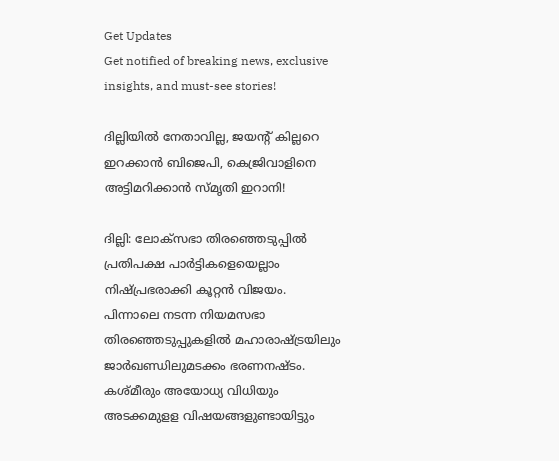Get Updates
Get notified of breaking news, exclusive insights, and must-see stories!

ദില്ലിയിൽ നേതാവില്ല, ജയന്റ് കില്ലറെ ഇറക്കാൻ ബിജെപി, കെജ്രിവാളിനെ അട്ടിമറിക്കാൻ സ്മൃതി ഇറാനി!

ദില്ലി: ലോക്‌സഭാ തിരഞ്ഞെടുപ്പില്‍ പ്രതിപക്ഷ പാര്‍ട്ടികളെയെല്ലാം നിഷ്പ്രഭരാക്കി കൂറ്റന്‍ വിജയം. പിന്നാലെ നടന്ന നിയമസഭാ തിരഞ്ഞെടുപ്പുകളില്‍ മഹാരാഷ്ട്രയിലും ജാര്‍ഖണ്ഡിലുമടക്കം ഭരണനഷ്ടം. കശ്മീരും അയോധ്യ വിധിയും അടക്കമുളള വിഷയങ്ങളുണ്ടായിട്ടും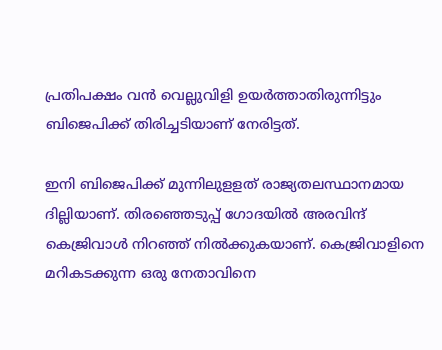പ്രതിപക്ഷം വന്‍ വെല്ലുവിളി ഉയര്‍ത്താതിരുന്നിട്ടും ബിജെപിക്ക് തിരിച്ചടിയാണ് നേരിട്ടത്.

ഇനി ബിജെപിക്ക് മുന്നിലുളളത് രാജ്യതലസ്ഥാനമായ ദില്ലിയാണ്. തിരഞ്ഞെടുപ്പ് ഗോദയില്‍ അരവിന്ദ് കെജ്രിവാള്‍ നിറഞ്ഞ് നില്‍ക്കുകയാണ്. കെജ്രിവാളിനെ മറികടക്കുന്ന ഒരു നേതാവിനെ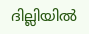ദില്ലിയില്‍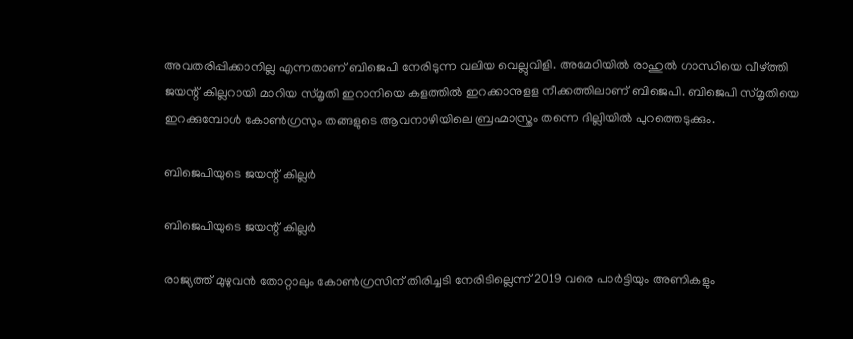അവതരിപ്പിക്കാനില്ല എന്നതാണ് ബിജെപി നേരിടുന്ന വലിയ വെല്ലുവിളി. അമേഠിയില്‍ രാഹുല്‍ ഗാന്ധിയെ വീഴ്ത്തി ജയന്റ് കില്ലറായി മാറിയ സ്മൃതി ഇറാനിയെ കളത്തില്‍ ഇറക്കാനുളള നീക്കത്തിലാണ് ബിജെപി. ബിജെപി സ്മൃതിയെ ഇറക്കുമ്പോള്‍ കോണ്‍ഗ്രസും തങ്ങളുടെ ആവനാഴിയിലെ ബ്രഹ്മാസ്ത്രം തന്നെ ദില്ലിയില്‍ പുറത്തെടുക്കും.

ബിജെപിയുടെ ജയന്റ് കില്ലർ

ബിജെപിയുടെ ജയന്റ് കില്ലർ

രാജ്യത്ത് മുഴുവന്‍ തോറ്റാലും കോണ്‍ഗ്രസിന് തിരിച്ചടി നേരിടില്ലെന്ന് 2019 വരെ പാര്‍ട്ടിയും അണികളും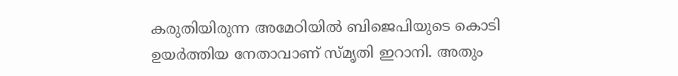കരുതിയിരുന്ന അമേഠിയില്‍ ബിജെപിയുടെ കൊടി ഉയര്‍ത്തിയ നേതാവാണ് സ്മൃതി ഇറാനി. അതും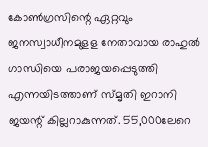കോണ്‍ഗ്രസിന്റെ ഏറ്റവും ജനസ്വാധീനമുളള നേതാവായ രാഹുല്‍ ഗാന്ധിയെ പരാജയപ്പെടുത്തി എന്നയിടത്താണ് സ്മൃതി ഇറാനി ജയന്റ് കില്ലറാകുന്നത്. 55,000ലേറെ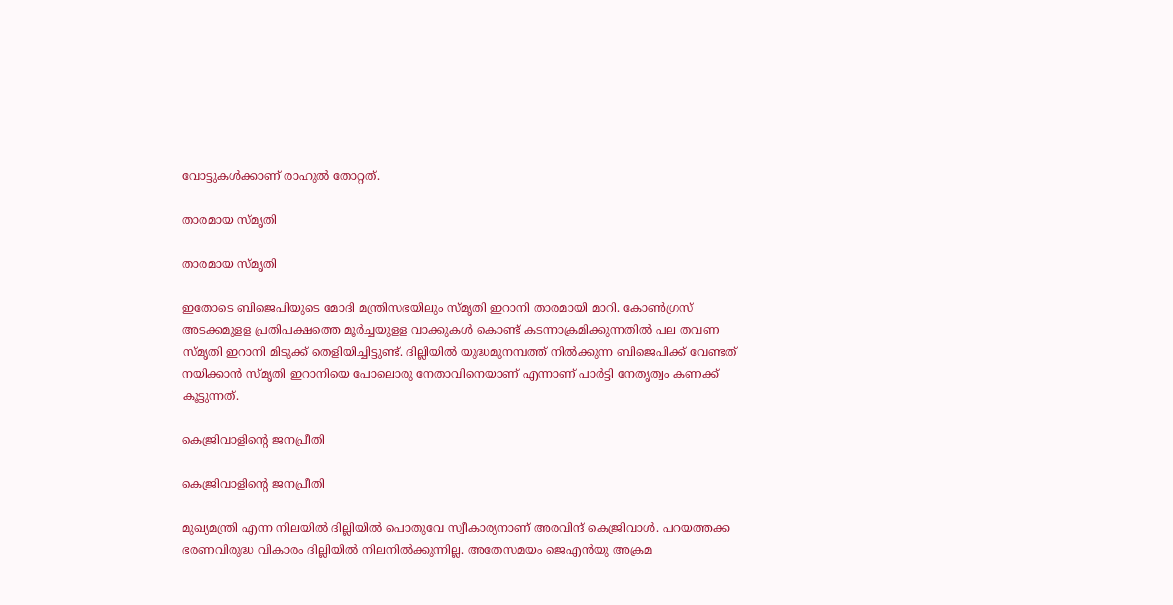വോട്ടുകള്‍ക്കാണ് രാഹുല്‍ തോറ്റത്.

താരമായ സ്മൃതി

താരമായ സ്മൃതി

ഇതോടെ ബിജെപിയുടെ മോദി മന്ത്രിസഭയിലും സ്മൃതി ഇറാനി താരമായി മാറി. കോണ്‍ഗ്രസ് അടക്കമുളള പ്രതിപക്ഷത്തെ മൂര്‍ച്ചയുളള വാക്കുകള്‍ കൊണ്ട് കടന്നാക്രമിക്കുന്നതില്‍ പല തവണ സ്മൃതി ഇറാനി മിടുക്ക് തെളിയിച്ചിട്ടുണ്ട്. ദില്ലിയില്‍ യുദ്ധമുനമ്പത്ത് നില്‍ക്കുന്ന ബിജെപിക്ക് വേണ്ടത് നയിക്കാന്‍ സ്മൃതി ഇറാനിയെ പോലൊരു നേതാവിനെയാണ് എന്നാണ് പാര്‍ട്ടി നേതൃത്വം കണക്ക് കൂട്ടുന്നത്.

കെജ്രിവാളിന്റെ ജനപ്രീതി

കെജ്രിവാളിന്റെ ജനപ്രീതി

മുഖ്യമന്ത്രി എന്ന നിലയില്‍ ദില്ലിയില്‍ പൊതുവേ സ്വീകാര്യനാണ് അരവിന്ദ് കെജ്രിവാള്‍. പറയത്തക്ക ഭരണവിരുദ്ധ വികാരം ദില്ലിയില്‍ നിലനില്‍ക്കുന്നില്ല. അതേസമയം ജെഎന്‍യു അക്രമ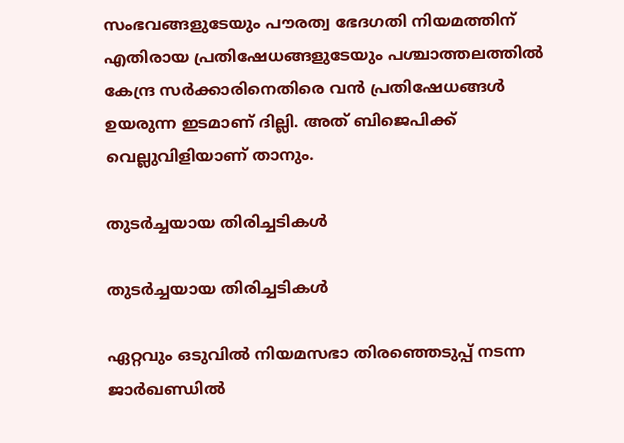സംഭവങ്ങളുടേയും പൗരത്വ ഭേദഗതി നിയമത്തിന് എതിരായ പ്രതിഷേധങ്ങളുടേയും പശ്ചാത്തലത്തില്‍ കേന്ദ്ര സര്‍ക്കാരിനെതിരെ വന്‍ പ്രതിഷേധങ്ങള്‍ ഉയരുന്ന ഇടമാണ് ദില്ലി. അത് ബിജെപിക്ക് വെല്ലുവിളിയാണ് താനും.

തുടർച്ചയായ തിരിച്ചടികൾ

തുടർച്ചയായ തിരിച്ചടികൾ

ഏറ്റവും ഒടുവില്‍ നിയമസഭാ തിരഞ്ഞെടുപ്പ് നടന്ന ജാര്‍ഖണ്ഡില്‍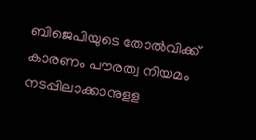ബിജെപിയുടെ തോല്‍വിക്ക് കാരണം പൗരത്വ നിയമം നടപ്പിലാക്കാനുളള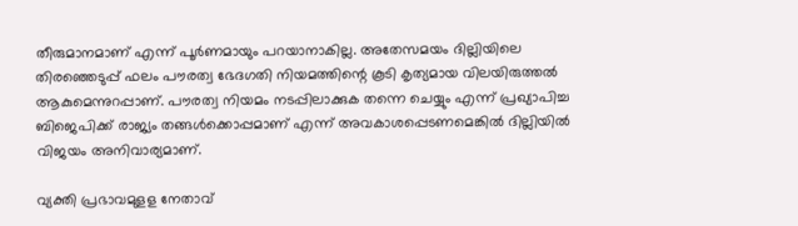തീരുമാനമാണ് എന്ന് പൂര്‍ണമായും പറയാനാകില്ല. അതേസമയം ദില്ലിയിലെ തിരഞ്ഞെടുപ്പ് ഫലം പൗരത്വ ഭേദഗതി നിയമത്തിന്റെ കൂടി കൃത്യമായ വിലയിരുത്തല്‍ ആകുമെന്നുറപ്പാണ്. പൗരത്വ നിയമം നടപ്പിലാക്കുക തന്നെ ചെയ്യും എന്ന് പ്രഖ്യാപിച്ച ബിജെപിക്ക് രാജ്യം തങ്ങള്‍ക്കൊപ്പമാണ് എന്ന് അവകാശപ്പെടണമെങ്കില്‍ ദില്ലിയില്‍ വിജയം അനിവാര്യമാണ്.

വ്യക്തി പ്രഭാവമുളള നേതാവ്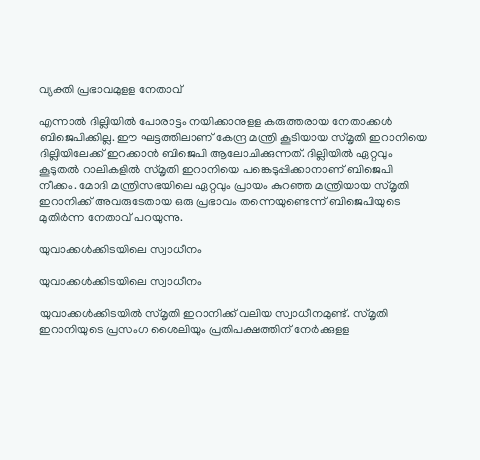വ്യക്തി പ്രഭാവമുളള നേതാവ്

എന്നാല്‍ ദില്ലിയില്‍ പോരാട്ടം നയിക്കാനുളള കരുത്തരായ നേതാക്കള്‍ ബിജെപിക്കില്ല. ഈ ഘട്ടത്തിലാണ് കേന്ദ്ര മന്ത്രി കൂടിയായ സ്മൃതി ഇറാനിയെ ദില്ലിയിലേക്ക് ഇറക്കാന്‍ ബിജെപി ആലോചിക്കുന്നത്. ദില്ലിയില്‍ ഏറ്റവും കൂടുതല്‍ റാലികളില്‍ സ്മൃതി ഇറാനിയെ പങ്കെടുപ്പിക്കാനാണ് ബിജെപി നീക്കം. മോദി മന്ത്രിസഭയിലെ ഏറ്റവും പ്രായം കുറഞ്ഞ മന്ത്രിയായ സ്മൃതി ഇറാനിക്ക് അവരുടേതായ ഒരു പ്രഭാവം തന്നെയുണ്ടെന്ന് ബിജെപിയുടെ മുതിര്‍ന്ന നേതാവ് പറയുന്നു.

യുവാക്കൾക്കിടയിലെ സ്വാധീനം

യുവാക്കൾക്കിടയിലെ സ്വാധീനം

യുവാക്കള്‍ക്കിടയില്‍ സ്മൃതി ഇറാനിക്ക് വലിയ സ്വാധീനമുണ്ട്. സ്മൃതി ഇറാനിയുടെ പ്രസംഗ ശൈലിയും പ്രതിപക്ഷത്തിന് നേര്‍ക്കുളള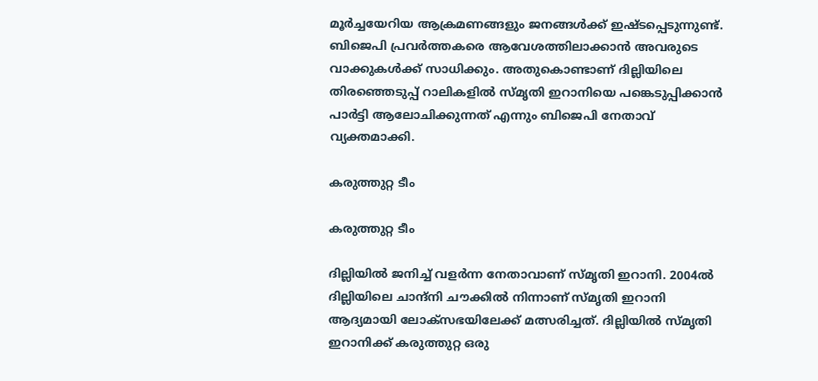മൂര്‍ച്ചയേറിയ ആക്രമണങ്ങളും ജനങ്ങള്‍ക്ക് ഇഷ്ടപ്പെടുന്നുണ്ട്. ബിജെപി പ്രവര്‍ത്തകരെ ആവേശത്തിലാക്കാന്‍ അവരുടെ വാക്കുകള്‍ക്ക് സാധിക്കും. അതുകൊണ്ടാണ് ദില്ലിയിലെ തിരഞ്ഞെടുപ്പ് റാലികളില്‍ സ്മൃതി ഇറാനിയെ പങ്കെടുപ്പിക്കാന്‍ പാര്‍ട്ടി ആലോചിക്കുന്നത് എന്നും ബിജെപി നേതാവ് വ്യക്തമാക്കി.

കരുത്തുറ്റ ടീം

കരുത്തുറ്റ ടീം

ദില്ലിയില്‍ ജനിച്ച് വളര്‍ന്ന നേതാവാണ് സ്മൃതി ഇറാനി. 2004ല്‍ ദില്ലിയിലെ ചാന്ദ്‌നി ചൗക്കില്‍ നിന്നാണ് സ്മൃതി ഇറാനി ആദ്യമായി ലോക്‌സഭയിലേക്ക് മത്സരിച്ചത്. ദില്ലിയില്‍ സ്മൃതി ഇറാനിക്ക് കരുത്തുറ്റ ഒരു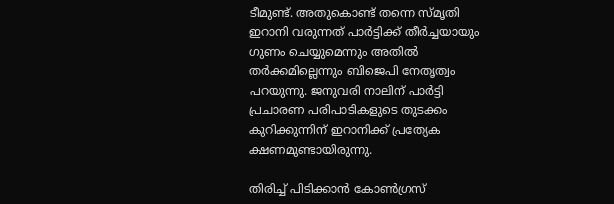ടീമുണ്ട്. അതുകൊണ്ട് തന്നെ സ്മൃതി ഇറാനി വരുന്നത് പാര്‍ട്ടിക്ക് തീര്‍ച്ചയായും ഗുണം ചെയ്യുമെന്നും അതില്‍ തര്‍ക്കമില്ലെന്നും ബിജെപി നേതൃത്വം പറയുന്നു. ജനുവരി നാലിന് പാര്‍ട്ടി പ്രചാരണ പരിപാടികളുടെ തുടക്കം കുറിക്കുന്നിന് ഇറാനിക്ക് പ്രത്യേക ക്ഷണമുണ്ടായിരുന്നു.

തിരിച്ച് പിടിക്കാൻ കോൺഗ്രസ്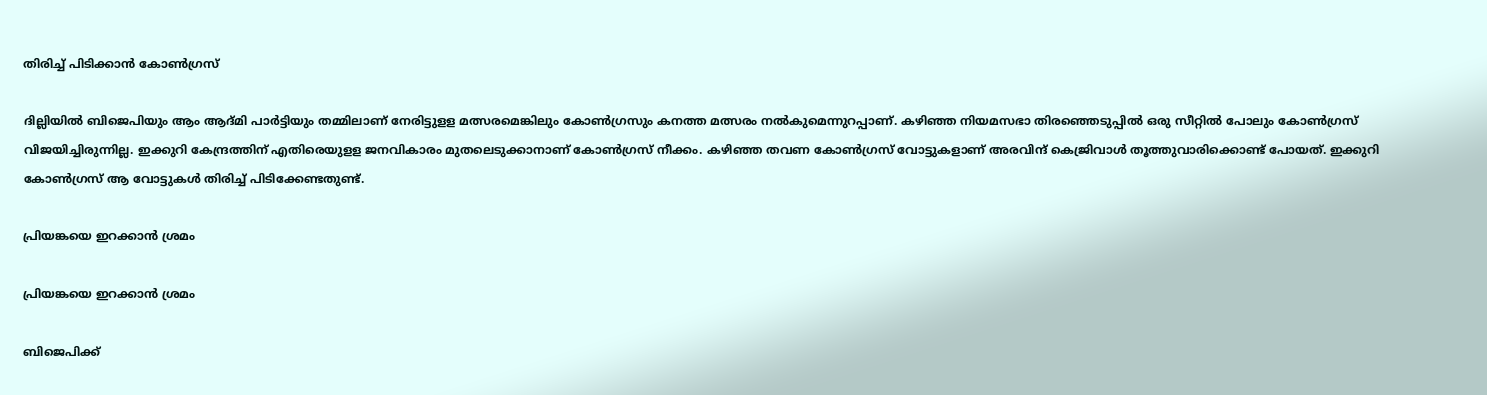തിരിച്ച് പിടിക്കാൻ കോൺഗ്രസ്

ദില്ലിയില്‍ ബിജെപിയും ആം ആദ്മി പാര്‍ട്ടിയും തമ്മിലാണ് നേരിട്ടുളള മത്സരമെങ്കിലും കോണ്‍ഗ്രസും കനത്ത മത്സരം നല്‍കുമെന്നുറപ്പാണ്. കഴിഞ്ഞ നിയമസഭാ തിരഞ്ഞെടുപ്പില്‍ ഒരു സീറ്റില്‍ പോലും കോണ്‍ഗ്രസ് വിജയിച്ചിരുന്നില്ല. ഇക്കുറി കേന്ദ്രത്തിന് എതിരെയുളള ജനവികാരം മുതലെടുക്കാനാണ് കോണ്‍ഗ്രസ് നീക്കം. കഴിഞ്ഞ തവണ കോണ്‍ഗ്രസ് വോട്ടുകളാണ് അരവിന്ദ് കെജ്രിവാള്‍ തൂത്തുവാരിക്കൊണ്ട് പോയത്. ഇക്കുറി കോണ്‍ഗ്രസ് ആ വോട്ടുകള്‍ തിരിച്ച് പിടിക്കേണ്ടതുണ്ട്.

പ്രിയങ്കയെ ഇറക്കാൻ ശ്രമം

പ്രിയങ്കയെ ഇറക്കാൻ ശ്രമം

ബിജെപിക്ക്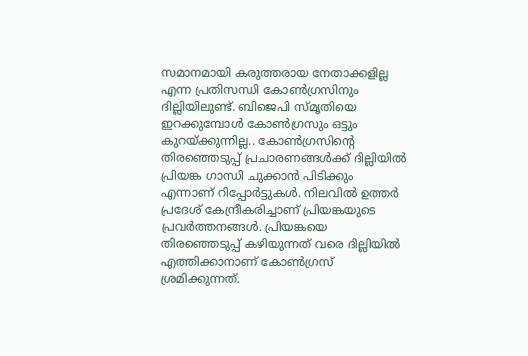സമാനമായി കരുത്തരായ നേതാക്കളില്ല എന്ന പ്രതിസന്ധി കോണ്‍ഗ്രസിനും ദില്ലിയിലുണ്ട്. ബിജെപി സ്മൃതിയെ ഇറക്കുമ്പോള്‍ കോണ്‍ഗ്രസും ഒട്ടും കുറയ്ക്കുന്നില്ല.. കോണ്‍ഗ്രസിന്റെ തിരഞ്ഞെടുപ്പ് പ്രചാരണങ്ങള്‍ക്ക് ദില്ലിയില്‍ പ്രിയങ്ക ഗാന്ധി ചുക്കാന്‍ പിടിക്കും എന്നാണ് റിപ്പോര്‍ട്ടുകള്‍. നിലവില്‍ ഉത്തര്‍ പ്രദേശ് കേന്ദ്രീകരിച്ചാണ് പ്രിയങ്കയുടെ പ്രവര്‍ത്തനങ്ങള്‍. പ്രിയങ്കയെ തിരഞ്ഞെടുപ്പ് കഴിയുന്നത് വരെ ദില്ലിയില്‍ എത്തിക്കാനാണ് കോണ്‍ഗ്രസ് ശ്രമിക്കുന്നത്.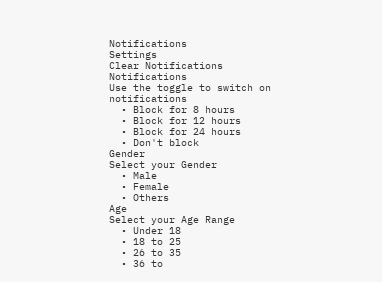Notifications
Settings
Clear Notifications
Notifications
Use the toggle to switch on notifications
  • Block for 8 hours
  • Block for 12 hours
  • Block for 24 hours
  • Don't block
Gender
Select your Gender
  • Male
  • Female
  • Others
Age
Select your Age Range
  • Under 18
  • 18 to 25
  • 26 to 35
  • 36 to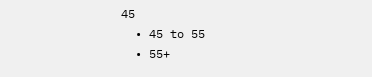45
  • 45 to 55
  • 55+